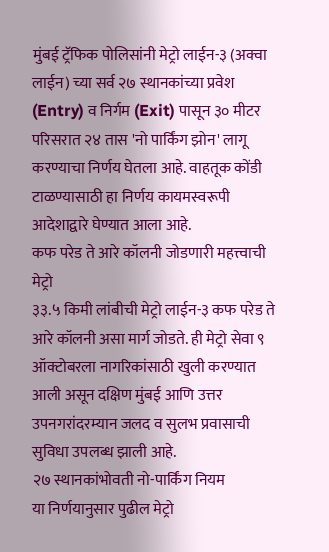मुंबई ट्रॅफिक पोलिसांनी मेट्रो लाईन-३ (अक्वा लाईन) च्या सर्व २७ स्थानकांच्या प्रवेश (Entry) व निर्गम (Exit) पासून ३० मीटर परिसरात २४ तास 'नो पार्किंग झोन' लागू करण्याचा निर्णय घेतला आहे. वाहतूक कोंडी टाळण्यासाठी हा निर्णय कायमस्वरूपी आदेशाद्वारे घेण्यात आला आहे.
कफ परेड ते आरे कॉलनी जोडणारी महत्त्वाची मेट्रो
३३.५ किमी लांबीची मेट्रो लाईन-३ कफ परेड ते आरे कॉलनी असा मार्ग जोडते. ही मेट्रो सेवा ९ ऑक्टोबरला नागरिकांसाठी खुली करण्यात आली असून दक्षिण मुंबई आणि उत्तर उपनगरांदरम्यान जलद व सुलभ प्रवासाची सुविधा उपलब्ध झाली आहे.
२७ स्थानकांभोवती नो-पार्किंग नियम
या निर्णयानुसार पुढील मेट्रो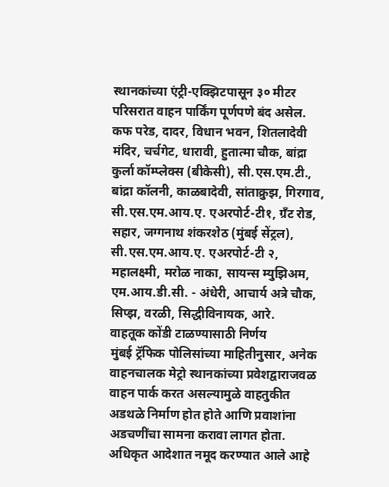स्थानकांच्या एंट्री-एक्झिटपासून ३० मीटर परिसरात वाहन पार्किंग पूर्णपणे बंद असेल.
कफ परेड, दादर, विधान भवन, शितलादेवी मंदिर, चर्चगेट, धारावी, हुतात्मा चौक, बांद्रा कुर्ला कॉम्प्लेक्स (बीकेसी), सी.एस.एम.टी., बांद्रा कॉलनी, काळबादेवी, सांताक्रुझ, गिरगाव, सी.एस.एम.आय.ए. एअरपोर्ट-टी१, ग्रँट रोड, सहार, जग्गनाथ शंकरशेठ (मुंबई सेंट्रल), सी.एस.एम.आय.ए. एअरपोर्ट-टी २, महालक्ष्मी, मरोळ नाका, सायन्स म्युझिअम, एम.आय.डी.सी. - अंधेरी, आचार्य अत्रे चौक, सिप्झ, वरळी, सिद्धीविनायक, आरे.
वाहतूक कोंडी टाळण्यासाठी निर्णय
मुंबई ट्रॅफिक पोलिसांच्या माहितीनुसार, अनेक वाहनचालक मेट्रो स्थानकांच्या प्रवेशद्वाराजवळ वाहन पार्क करत असल्यामुळे वाहतुकीत अडथळे निर्माण होत होते आणि प्रवाशांना अडचणींचा सामना करावा लागत होता.
अधिकृत आदेशात नमूद करण्यात आले आहे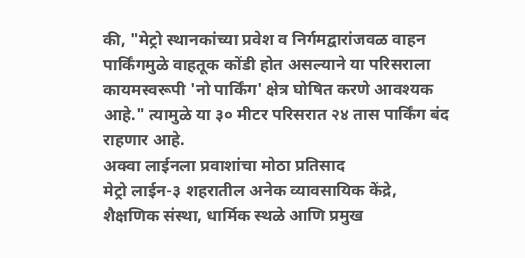की, "मेट्रो स्थानकांच्या प्रवेश व निर्गमद्वारांजवळ वाहन पार्किंगमुळे वाहतूक कोंडी होत असल्याने या परिसराला कायमस्वरूपी 'नो पार्किंग' क्षेत्र घोषित करणे आवश्यक आहे." त्यामुळे या ३० मीटर परिसरात २४ तास पार्किंग बंद राहणार आहे.
अक्वा लाईनला प्रवाशांचा मोठा प्रतिसाद
मेट्रो लाईन-३ शहरातील अनेक व्यावसायिक केंद्रे, शैक्षणिक संस्था, धार्मिक स्थळे आणि प्रमुख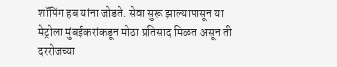शॉपिंग हब यांना जोडते. सेवा सुरू झाल्यापासून या मेट्रोला मुंबईकरांकडून मोठा प्रतिसाद मिळत असून ती दररोजच्या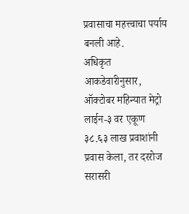प्रवासाचा महत्त्वाचा पर्याय बनली आहे.
अधिकृत आकडेवारीनुसार, ऑक्टोबर महिन्यात मेट्रो लाईन-३ वर एकूण ३८.६३ लाख प्रवाशांनी प्रवास केला, तर दररोज सरासरी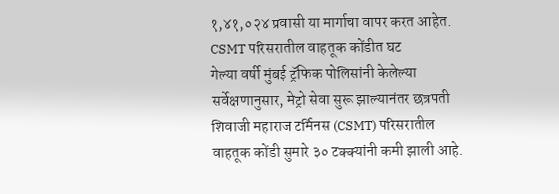१,४१,०२४ प्रवासी या मार्गाचा वापर करत आहेत.
CSMT परिसरातील वाहतूक कोंडीत घट
गेल्या वर्षी मुंबई ट्रॅफिक पोलिसांनी केलेल्या सर्वेक्षणानुसार, मेट्रो सेवा सुरू झाल्यानंतर छत्रपती शिवाजी महाराज टर्मिनस (CSMT) परिसरातील वाहतूक कोंडी सुमारे ३० टक्क्यांनी कमी झाली आहे.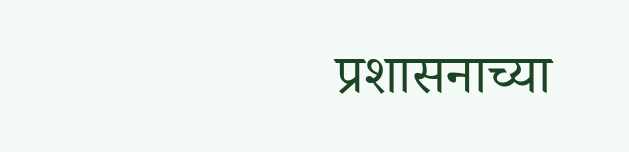प्रशासनाच्या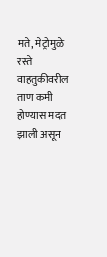मते, मेट्रोमुळे रस्ते वाहतुकीवरील ताण कमी होण्यास मदत झाली असून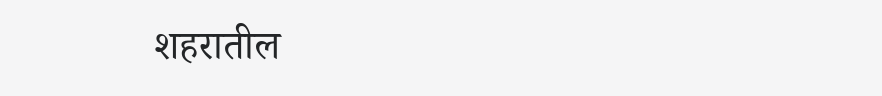शहरातील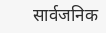सार्वजनिक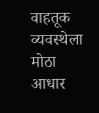वाहतूक व्यवस्थेला मोठा आधार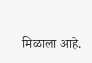मिळाला आहे.